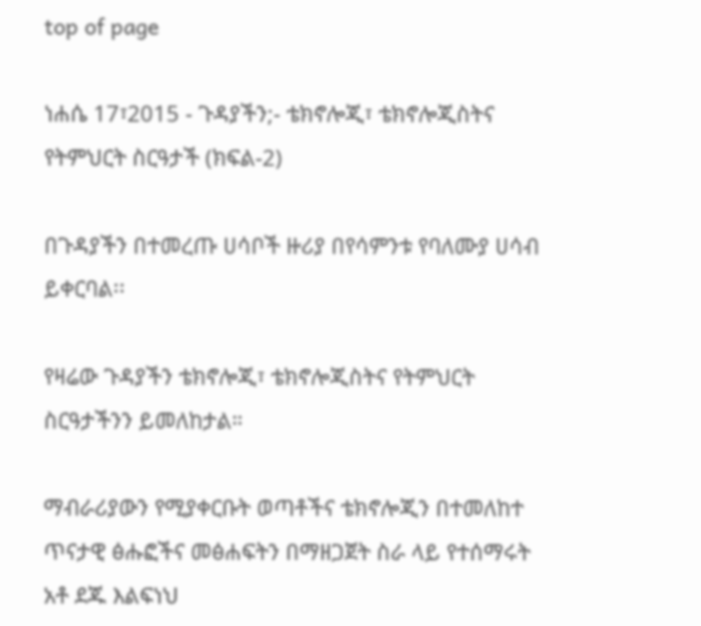top of page

ነሐሴ 17፣2015 - ጉዳያችን;- ቴክኖሎጂ፣ ቴክኖሎጂስትና የትምህርት ስርዓታች (ክፍል-2)

በጉዳያችን በተመረጡ ሀሳቦች ዙሪያ በየሳምንቱ የባለሙያ ሀሳብ ይቀርባል፡፡

የዛሬው ጉዳያችን ቴክኖሎጂ፣ ቴክኖሎጂስትና የትምህርት ስርዓታችንን ይመለከታል።

ማብራሪያውን የሚያቀርቡት ወጣቶችና ቴክኖሎጂን በተመለከተ ጥናታዊ ፅሑፎችና መፅሐፍትን በማዘጋጀት ስራ ላይ የተሰማሩት አቶ ደጁ እልፍነህ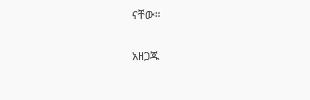ናቸው።

አዘጋጁ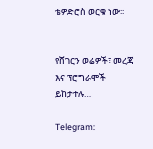ቴዎድሮስ ወርቁ ነው፡፡


የሸገርን ወሬዎች፣ መረጃ እና ፕሮግራሞች ይከታተሉ…

Telegram: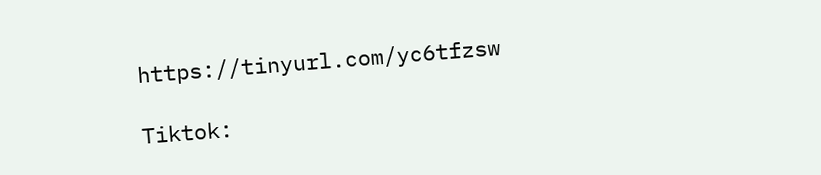https://tinyurl.com/yc6tfzsw

Tiktok: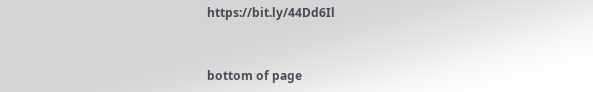https://bit.ly/44Dd6Il


bottom of page